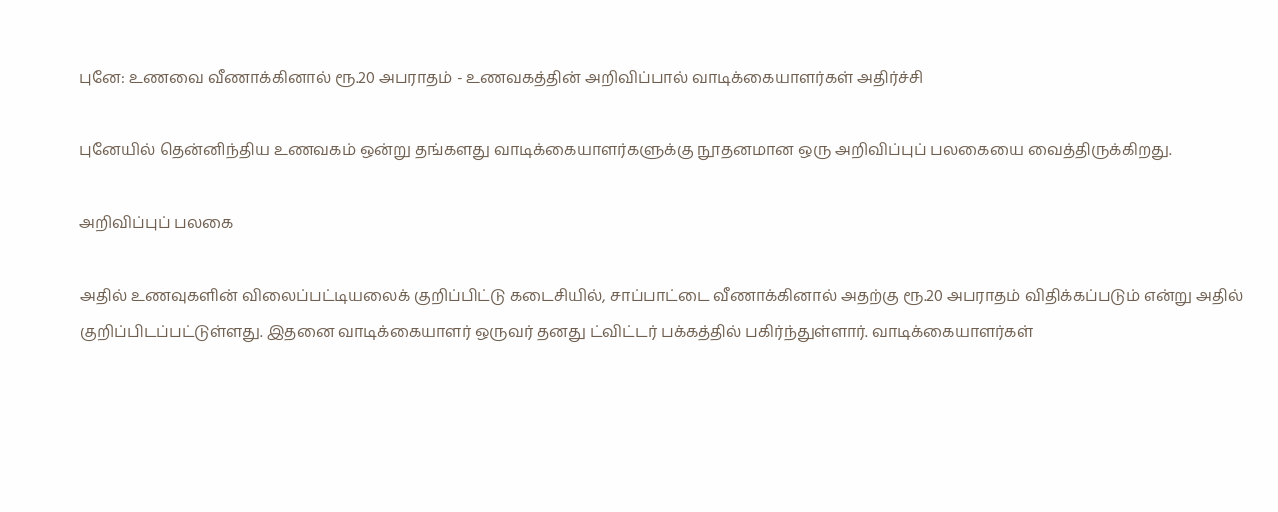புனே: உணவை வீணாக்கினால் ரூ.20 அபராதம் - உணவகத்தின் அறிவிப்பால் வாடிக்கையாளர்கள் அதிர்ச்சி

புனேயில் தென்னிந்திய உணவகம் ஒன்று தங்களது வாடிக்கையாளர்களுக்கு நூதனமான ஒரு அறிவிப்புப் பலகையை வைத்திருக்கிறது.

அறிவிப்புப் பலகை

அதில் உணவுகளின் விலைப்பட்டியலைக் குறிப்பிட்டு கடைசியில், சாப்பாட்டை வீணாக்கினால் அதற்கு ரூ.20 அபராதம் விதிக்கப்படும் என்று அதில் குறிப்பிடப்பட்டுள்ளது. இதனை வாடிக்கையாளர் ஒருவர் தனது ட்விட்டர் பக்கத்தில் பகிர்ந்துள்ளார். வாடிக்கையாளர்கள்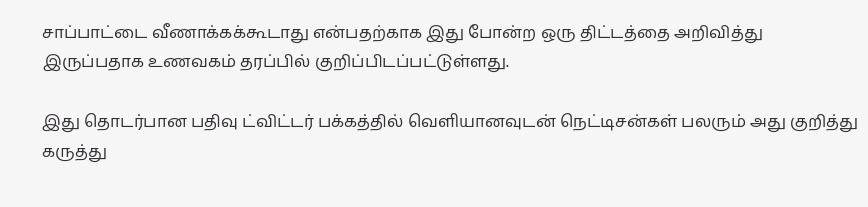சாப்பாட்டை வீணாக்கக்கூடாது என்பதற்காக இது போன்ற ஒரு திட்டத்தை அறிவித்து இருப்பதாக உணவகம் தரப்பில் குறிப்பிடப்பட்டுள்ளது.

இது தொடர்பான பதிவு ட்விட்டர் பக்கத்தில் வெளியானவுடன் நெட்டிசன்கள் பலரும் அது குறித்து கருத்து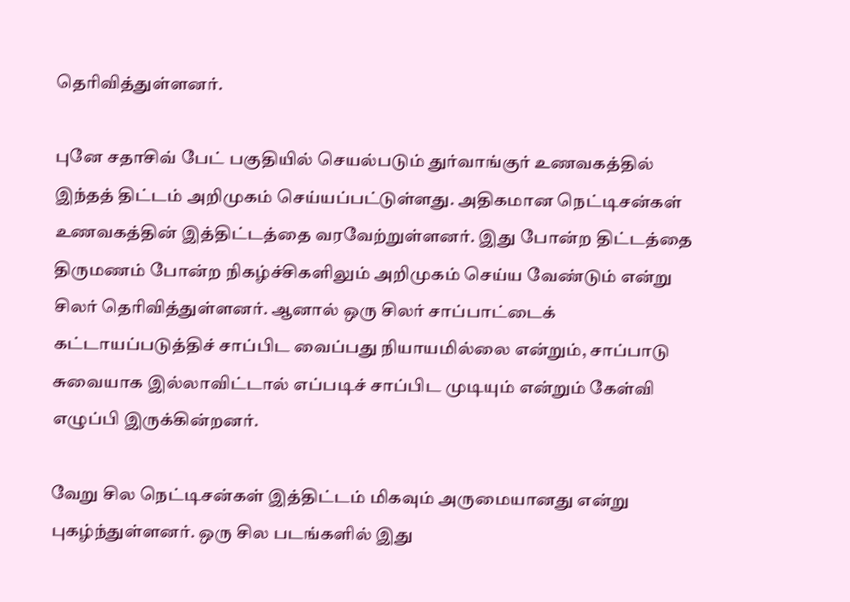தெரிவித்துள்ளனர்.

புனே சதாசிவ் பேட் பகுதியில் செயல்படும் துர்வாங்குர் உணவகத்தில் இந்தத் திட்டம் அறிமுகம் செய்யப்பட்டுள்ளது. அதிகமான நெட்டிசன்கள் உணவகத்தின் இத்திட்டத்தை வரவேற்றுள்ளனர். இது போன்ற திட்டத்தை திருமணம் போன்ற நிகழ்ச்சிகளிலும் அறிமுகம் செய்ய வேண்டும் என்று சிலர் தெரிவித்துள்ளனர். ஆனால் ஒரு சிலர் சாப்பாட்டைக் கட்டாயப்படுத்திச் சாப்பிட வைப்பது நியாயமில்லை என்றும், சாப்பாடு சுவையாக இல்லாவிட்டால் எப்படிச் சாப்பிட முடியும் என்றும் கேள்வி எழுப்பி இருக்கின்றனர்.

வேறு சில நெட்டிசன்கள் இத்திட்டம் மிகவும் அருமையானது என்று புகழ்ந்துள்ளனர். ஒரு சில படங்களில் இது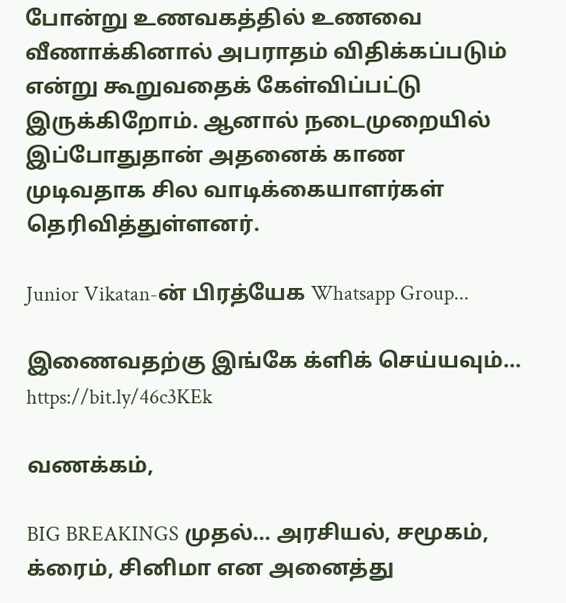போன்று உணவகத்தில் உணவை வீணாக்கினால் அபராதம் விதிக்கப்படும் என்று கூறுவதைக் கேள்விப்பட்டு இருக்கிறோம். ஆனால் நடைமுறையில் இப்போதுதான் அதனைக் காண முடிவதாக சில வாடிக்கையாளர்கள் தெரிவித்துள்ளனர்.

Junior Vikatan-ன் பிரத்யேக Whatsapp Group...

இணைவதற்கு இங்கே க்ளிக் செய்யவும்... https://bit.ly/46c3KEk

வணக்கம்,

BIG BREAKINGS முதல்... அரசியல், சமூகம், க்ரைம், சினிமா என அனைத்து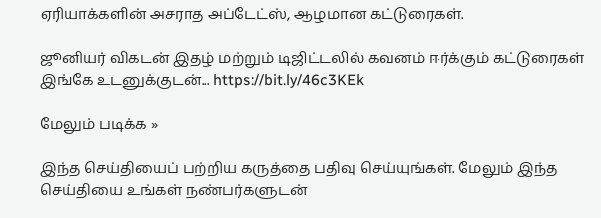ஏரியாக்களின் அசராத அப்டேட்ஸ், ஆழமான கட்டுரைகள்.

ஜூனியர் விகடன் இதழ் மற்றும் டிஜிட்டலில் கவனம் ஈர்க்கும் கட்டுரைகள் இங்கே உடனுக்குடன்... https://bit.ly/46c3KEk

மேலும் படிக்க »

இந்த செய்தியைப் பற்றிய கருத்தை பதிவு செய்யுங்கள். மேலும் இந்த செய்தியை உங்கள் நண்பர்களுடன்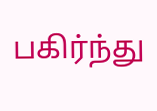பகிர்ந்து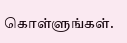கொள்ளுங்கள்.